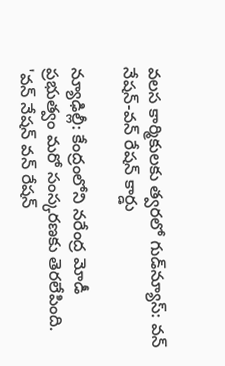వలస కార్మికులకు త్వరలో గుడ్‌న్యూస్: వన్ నేషన్-వన్ రేషన్ కార్డు

న్యూఢిల్లీ: కేంద్రంలోని నరేంద్ర మోడీ ప్రభుత్వం మరో సంస్కరణకు తెరలేపింది. 'వన్ నేషన్ వన్ రేషన్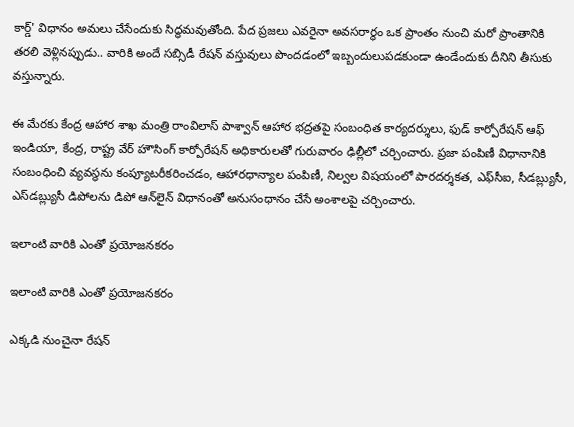కార్డ్' విధానం అమలు చేసేందుకు సిద్ధమవుతోంది. పేద ప్రజలు ఎవరైనా అవసరార్థం ఒక ప్రాంతం నుంచి మరో ప్రాంతానికి తరలి వెళ్లినప్పుడు.. వారికి అందే సబ్సిడీ రేషన్ వస్తువులు పొందడంలో ఇబ్బందులుపడకుండా ఉండేందుకు దీనిని తీసుకు వస్తున్నారు.

ఈ మేరకు కేంద్ర ఆహార శాఖ మంత్రి రాంవిలాస్ పాశ్వాన్ ఆహార భద్రతపై సంబంధిత కార్యదర్శులు, ఫుడ్ కార్పోరేషన్ ఆఫ్ ఇండియా, కేంద్ర, రాష్ట్ర వేర్ హౌసింగ్ కార్పోరేషన్ అధికారులతో గురువారం ఢిల్లీలో చర్చించారు. ప్రజా పంపిణీ విధానానికి సంబంధించి వ్యవస్థను కంప్యూటరీకరించడం, ఆహారధాన్యాల పంపిణీ, నిల్వల విషయంలో పారదర్శకత, ఎఫ్‌సీఐ, సీడబ్ల్యుసీ, ఎస్‌డబ్ల్యుసీ డిపోలను డిపో ఆన్‌లైన్ విధానంతో అనుసంధానం చేసే అంశాలపై చర్చించారు.

ఇలాంటి వారికి ఎంతో ప్రయోజనకరం

ఇలాంటి వారికి ఎంతో ప్రయోజనకరం

ఎక్కడి నుంచైనా రేషన్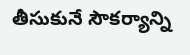తీసుకునే సౌకర్యాన్ని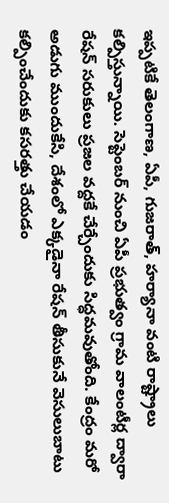ఇప్పటికే తెలంగాణ, ఏపీ, గుజరాత్, హర్యానా వంటి రాష్ట్రాలు కల్పిస్తున్నాయి. సెప్టెంబర్ నుంచి ఏపీ ప్రభుత్వం గ్రామ వాలంటీర్ల ద్వారా రేషన్ సరుకులు ప్రజల వద్దకే చేర్చేందుకు సిద్ధమవుతోంది. కేంద్రం మరో అడుగు ముందుకేసి, దేశంలో ఎక్కడైనా రేషన్ తీసుకునే వెసులుబాటు కల్పించేందుకు కసరత్తు చేయడం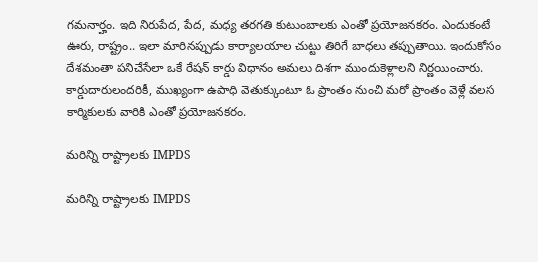గమనార్హం. ఇది నిరుపేద, పేద, మధ్య తరగతి కుటుంబాలకు ఎంతో ప్రయోజనకరం. ఎందుకంటే ఊరు, రాష్ట్రం.. ఇలా మారినప్పుడు కార్యాలయాల చుట్టు తిరిగే బాధలు తప్పుతాయి. ఇందుకోసం దేశమంతా పనిచేసేలా ఒకే రేషన్ కార్డు విధానం అమలు దిశగా ముందుకెళ్లాలని నిర్ణయించారు. కార్డుదారులందరికీ, ముఖ్యంగా ఉపాధి వెతుక్కుంటూ ఓ ప్రాంతం నుంచి మరో ప్రాంతం వెళ్లే వలస కార్మికులకు వారికి ఎంతో ప్రయోజనకరం.

మరిన్ని రాష్ట్రాలకు IMPDS

మరిన్ని రాష్ట్రాలకు IMPDS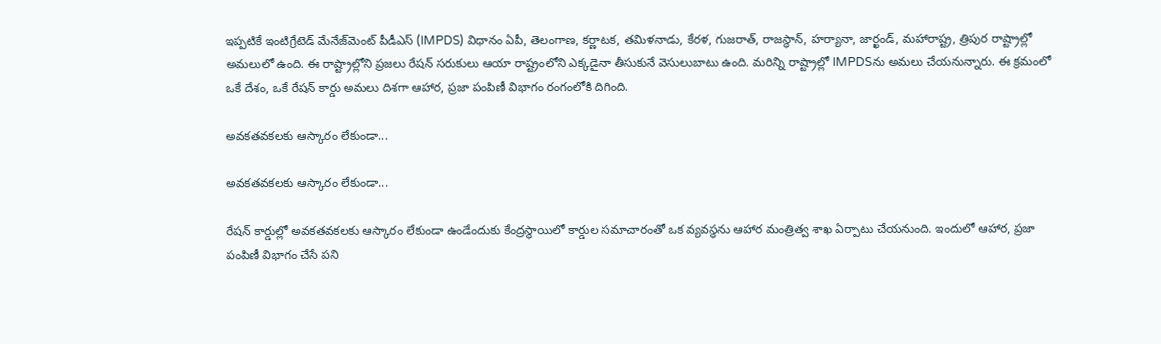ఇప్పటికే ఇంటిగ్రేటెడ్ మేనేజ్‌మెంట్ పీడీఎస్ (IMPDS) విధానం ఏపీ, తెలంగాణ, కర్ణాటక, తమిళనాడు, కేరళ, గుజరాత్, రాజస్థాన్, హర్యానా, జార్ఖండ్, మహారాష్ట్ర, త్రిపుర రాష్ట్రాల్లో అమలులో ఉంది. ఈ రాష్ట్రాల్లోని ప్రజలు రేషన్ సరుకులు ఆయా రాష్ట్రంలోని ఎక్కడైనా తీసుకునే వెసులుబాటు ఉంది. మరిన్ని రాష్ట్రాల్లో IMPDSను అమలు చేయనున్నారు. ఈ క్రమంలో ఒకే దేశం, ఒకే రేషన్ కార్డు అమలు దిశగా ఆహార, ప్రజా పంపిణీ విభాగం రంగంలోకి దిగింది.

అవకతవకలకు ఆస్కారం లేకుండా...

అవకతవకలకు ఆస్కారం లేకుండా...

రేషన్ కార్డుల్లో అవకతవకలకు ఆస్కారం లేకుండా ఉండేందుకు కేంద్రస్థాయిలో కార్డుల సమాచారంతో ఒక వ్యవస్థను ఆహార మంత్రిత్వ శాఖ ఏర్పాటు చేయనుంది. ఇందులో ఆహార, ప్రజా పంపిణీ విభాగం చేసే పని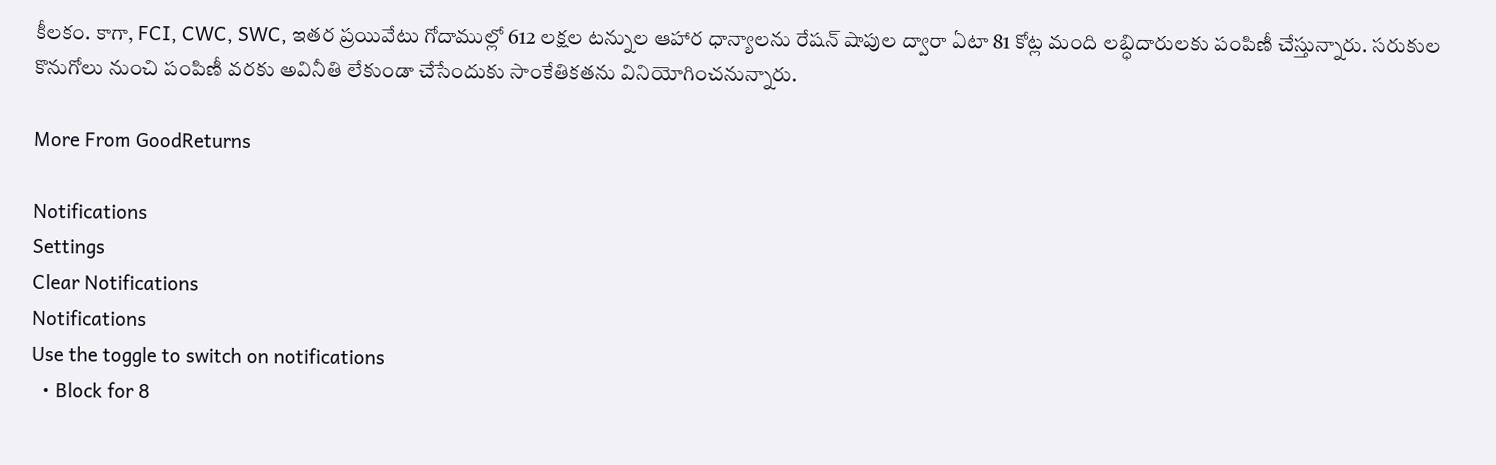కీలకం. కాగా, FCI, CWC, SWC, ఇతర ప్రయివేటు గోదాముల్లో 612 లక్షల టన్నుల ఆహార ధాన్యాలను రేషన్ షాపుల ద్వారా ఏటా 81 కోట్ల మంది లబ్ధిదారులకు పంపిణీ చేస్తున్నారు. సరుకుల కొనుగోలు నుంచి పంపిణీ వరకు అవినీతి లేకుండా చేసేందుకు సాంకేతికతను వినియోగించనున్నారు.

More From GoodReturns

Notifications
Settings
Clear Notifications
Notifications
Use the toggle to switch on notifications
  • Block for 8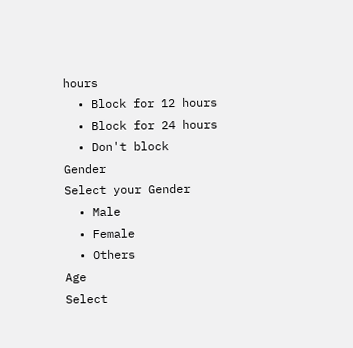hours
  • Block for 12 hours
  • Block for 24 hours
  • Don't block
Gender
Select your Gender
  • Male
  • Female
  • Others
Age
Select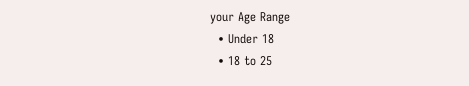your Age Range
  • Under 18
  • 18 to 25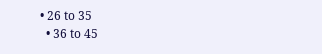• 26 to 35
  • 36 to 45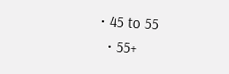• 45 to 55
  • 55+